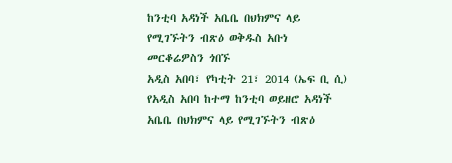ከንቲባ አዳነች አቤቤ በህክምና ላይ የሚገኙትን ብጽዕ ወቅዱስ አቡነ መርቆሬዎስን ጎበኙ
አዲስ አበባ፣ የካቲት 21፣ 2014 (ኤፍ ቢ ሲ) የአዲስ አበባ ከተማ ከንቲባ ወይዘሮ አዳነች አቤቤ በህክምና ላይ የሚገኙትን ብጽዕ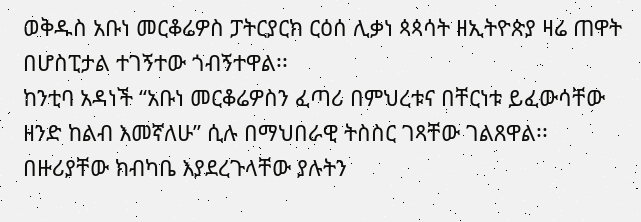ወቅዱስ አቡነ መርቆሬዎስ ፓትርያርክ ርዕሰ ሊቃነ ጳጳሳት ዘኢትዮጵያ ዛሬ ጠዋት በሆስፒታል ተገኝተው ጎብኝተዋል፡፡
ከንቲባ አዳነች “አቡነ መርቆሬዎስን ፈጣሪ በምህረቱና በቸርነቱ ይፈውሳቸው ዘንድ ከልብ እመኛለሁ” ሲሉ በማህበራዊ ትስስር ገጻቸው ገልጸዋል፡፡
በዙሪያቸው ክብካቤ እያደረጉላቸው ያሉትን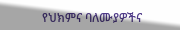የህክምና ባለሙያዎችና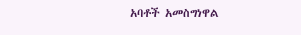አባቶች አመስግነዋል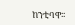ከንቲባዋ፡፡